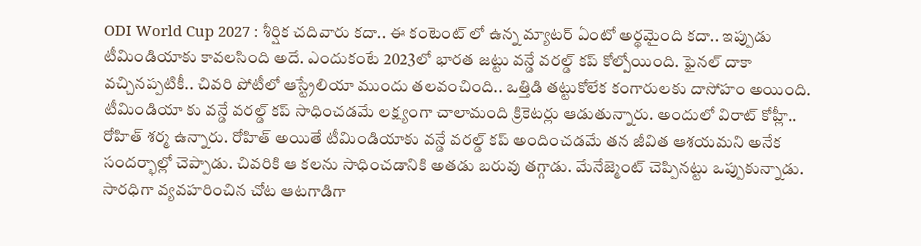ODI World Cup 2027 : శీర్షిక చదివారు కదా.. ఈ కంటెంట్ లో ఉన్న మ్యాటర్ ఏంటో అర్థమైంది కదా.. ఇప్పుడు టీమిండియాకు కావలసింది అదే. ఎందుకంటే 2023లో భారత జట్టు వన్డే వరల్డ్ కప్ కోల్పోయింది. ఫైనల్ దాకా వచ్చినప్పటికీ.. చివరి పోటీలో ఆస్ట్రేలియా ముందు తలవంచింది.. ఒత్తిడి తట్టుకోలేక కంగారులకు దాసోహం అయింది. టీమిండియా కు వన్డే వరల్డ్ కప్ సాధించడమే లక్ష్యంగా చాలామంది క్రికెటర్లు ఆడుతున్నారు. అందులో విరాట్ కోహ్లీ.. రోహిత్ శర్మ ఉన్నారు. రోహిత్ అయితే టీమిండియాకు వన్డే వరల్డ్ కప్ అందించడమే తన జీవిత ఆశయమని అనేక సందర్భాల్లో చెప్పాడు. చివరికి ఆ కలను సాధించడానికి అతడు బరువు తగ్గాడు. మేనేజ్మెంట్ చెప్పినట్టు ఒప్పుకున్నాడు. సారధిగా వ్యవహరించిన చోట ఆటగాడిగా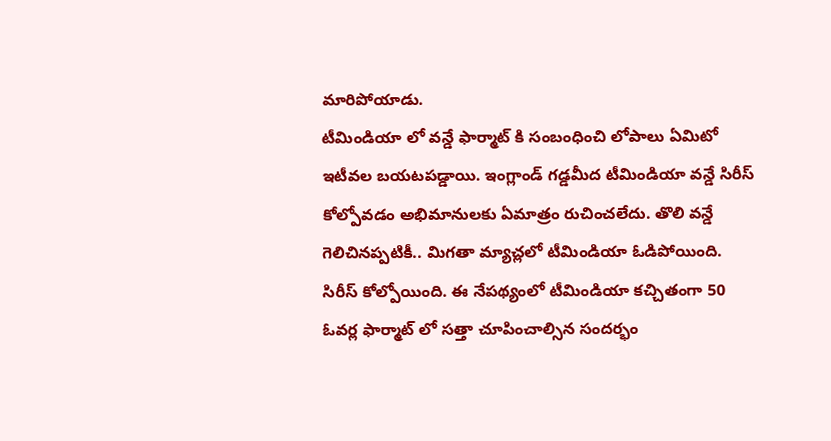మారిపోయాడు.
టీమిండియా లో వన్డే ఫార్మాట్ కి సంబంధించి లోపాలు ఏమిటో ఇటీవల బయటపడ్డాయి. ఇంగ్లాండ్ గడ్డమీద టీమిండియా వన్డే సిరీస్ కోల్పోవడం అభిమానులకు ఏమాత్రం రుచించలేదు. తొలి వన్డే గెలిచినప్పటికీ.. మిగతా మ్యాచ్లలో టీమిండియా ఓడిపోయింది. సిరీస్ కోల్పోయింది. ఈ నేపథ్యంలో టీమిండియా కచ్చితంగా 50 ఓవర్ల ఫార్మాట్ లో సత్తా చూపించాల్సిన సందర్భం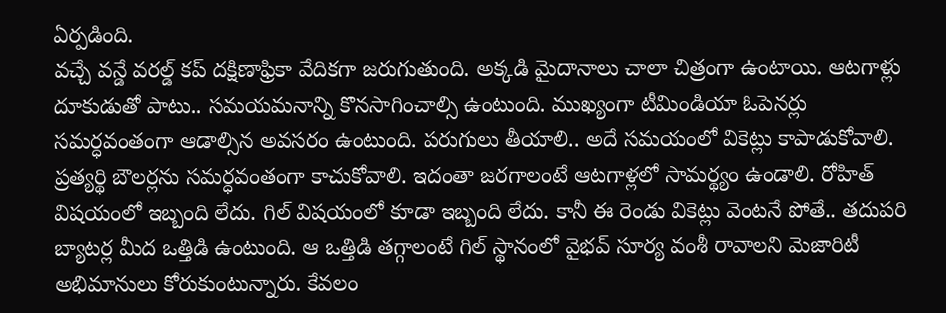ఏర్పడింది.
వచ్చే వన్డే వరల్డ్ కప్ దక్షిణాఫ్రికా వేదికగా జరుగుతుంది. అక్కడి మైదానాలు చాలా చిత్రంగా ఉంటాయి. ఆటగాళ్లు దూకుడుతో పాటు.. సమయమనాన్ని కొనసాగించాల్సి ఉంటుంది. ముఖ్యంగా టీమిండియా ఓపెనర్లు సమర్ధవంతంగా ఆడాల్సిన అవసరం ఉంటుంది. పరుగులు తీయాలి.. అదే సమయంలో వికెట్లు కాపాడుకోవాలి. ప్రత్యర్థి బౌలర్లను సమర్ధవంతంగా కాచుకోవాలి. ఇదంతా జరగాలంటే ఆటగాళ్లలో సామర్థ్యం ఉండాలి. రోహిత్ విషయంలో ఇబ్బంది లేదు. గిల్ విషయంలో కూడా ఇబ్బంది లేదు. కానీ ఈ రెండు వికెట్లు వెంటనే పోతే.. తదుపరి బ్యాటర్ల మీద ఒత్తిడి ఉంటుంది. ఆ ఒత్తిడి తగ్గాలంటే గిల్ స్థానంలో వైభవ్ సూర్య వంశీ రావాలని మెజారిటీ అభిమానులు కోరుకుంటున్నారు. కేవలం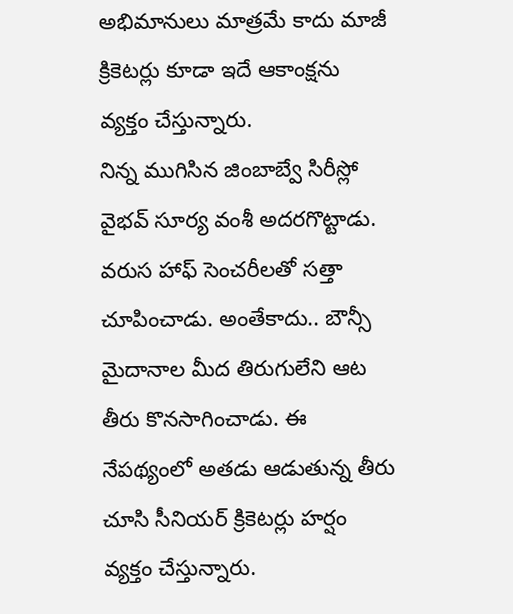అభిమానులు మాత్రమే కాదు మాజీ క్రికెటర్లు కూడా ఇదే ఆకాంక్షను వ్యక్తం చేస్తున్నారు.
నిన్న ముగిసిన జింబాబ్వే సిరీస్లో వైభవ్ సూర్య వంశీ అదరగొట్టాడు. వరుస హాఫ్ సెంచరీలతో సత్తా చూపించాడు. అంతేకాదు.. బౌన్సీ మైదానాల మీద తిరుగులేని ఆట తీరు కొనసాగించాడు. ఈ నేపథ్యంలో అతడు ఆడుతున్న తీరు చూసి సీనియర్ క్రికెటర్లు హర్షం వ్యక్తం చేస్తున్నారు.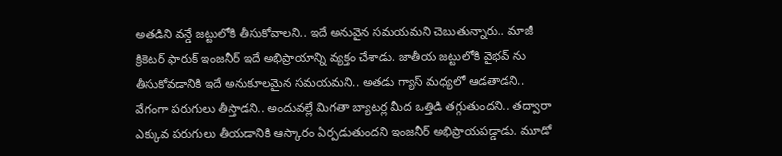అతడిని వన్డే జట్టులోకి తీసుకోవాలని.. ఇదే అనువైన సమయమని చెబుతున్నారు.. మాజీ క్రికెటర్ ఫారుక్ ఇంజనీర్ ఇదే అభిప్రాయాన్ని వ్యక్తం చేశాడు. జాతీయ జట్టులోకి వైభవ్ ను తీసుకోవడానికి ఇదే అనుకూలమైన సమయమని.. అతడు గ్యాస్ మధ్యలో ఆడతాడని.. వేగంగా పరుగులు తీస్తాడని.. అందువల్లే మిగతా బ్యాటర్ల మీద ఒత్తిడి తగ్గుతుందని.. తద్వారా ఎక్కువ పరుగులు తీయడానికి ఆస్కారం ఏర్పడుతుందని ఇంజనీర్ అభిప్రాయపడ్డాడు. మూడో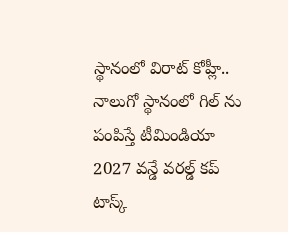స్థానంలో విరాట్ కోహ్లీ.. నాలుగో స్థానంలో గిల్ ను పంపిస్తే టీమిండియా 2027 వన్డే వరల్డ్ కప్ టాస్క్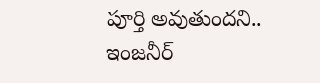పూర్తి అవుతుందని.. ఇంజనీర్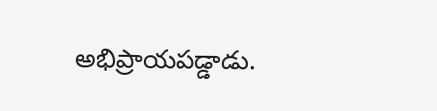అభిప్రాయపడ్డాడు.